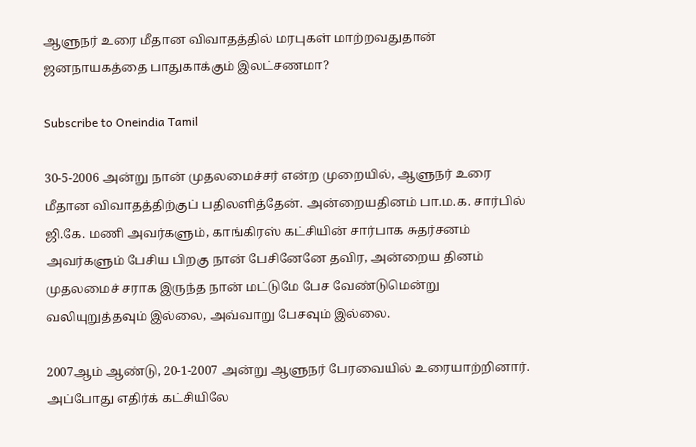ஆளுநர் உரை மீதான விவாதத்தில் மரபுகள் மாற்றவதுதான் ஜனநாயகத்தை பாதுகாக்கும் இலட்சணமா?

Subscribe to Oneindia Tamil

30-5-2006 அன்று நான் முதலமைச்சர் என்ற முறையில், ஆளுநர் உரை மீதான விவாதத்திற்குப் பதிலளித்தேன். அன்றையதினம் பா.ம.க. சார்பில் ஜி.கே. மணி அவர்களும், காங்கிரஸ் கட்சியின் சார்பாக சுதர்சனம் அவர்களும் பேசிய பிறகு நான் பேசினேனே தவிர, அன்றைய தினம் முதலமைச் சராக இருந்த நான் மட்டுமே பேச வேண்டுமென்று வலியுறுத்தவும் இல்லை, அவ்வாறு பேசவும் இல்லை.

2007ஆம் ஆண்டு, 20-1-2007 அன்று ஆளுநர் பேரவையில் உரையாற்றினார். அப்போது எதிர்க் கட்சியிலே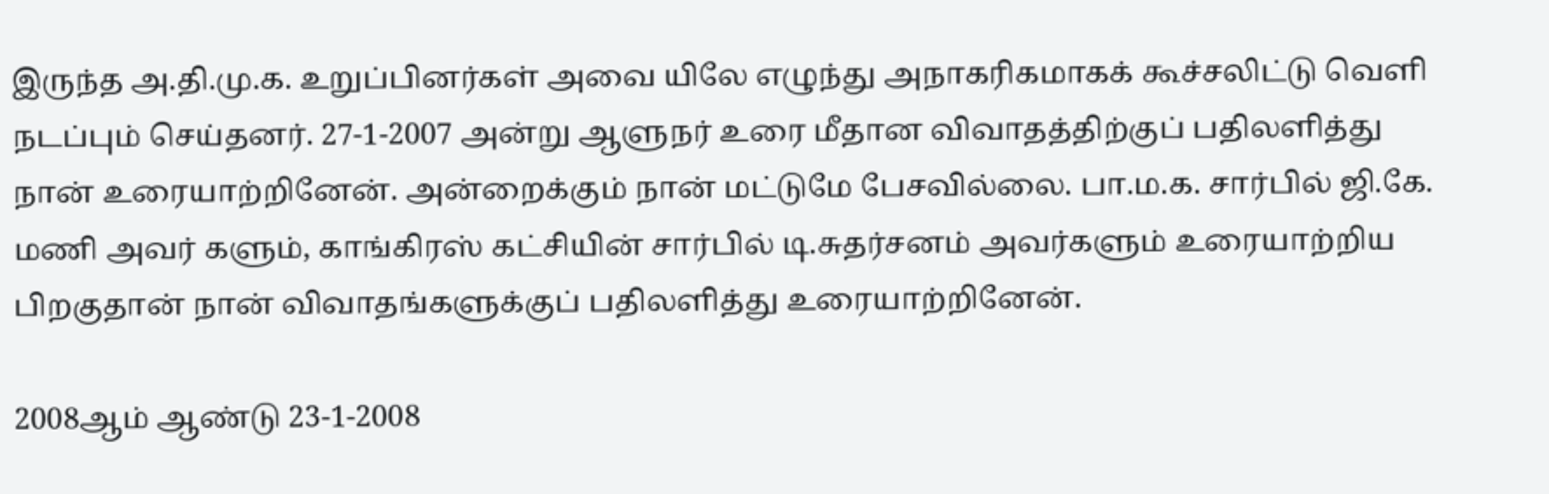இருந்த அ.தி.மு.க. உறுப்பினர்கள் அவை யிலே எழுந்து அநாகரிகமாகக் கூச்சலிட்டு வெளி நடப்பும் செய்தனர். 27-1-2007 அன்று ஆளுநர் உரை மீதான விவாதத்திற்குப் பதிலளித்து நான் உரையாற்றினேன். அன்றைக்கும் நான் மட்டுமே பேசவில்லை. பா.ம.க. சார்பில் ஜி.கே. மணி அவர் களும், காங்கிரஸ் கட்சியின் சார்பில் டி.சுதர்சனம் அவர்களும் உரையாற்றிய பிறகுதான் நான் விவாதங்களுக்குப் பதிலளித்து உரையாற்றினேன்.

2008ஆம் ஆண்டு 23-1-2008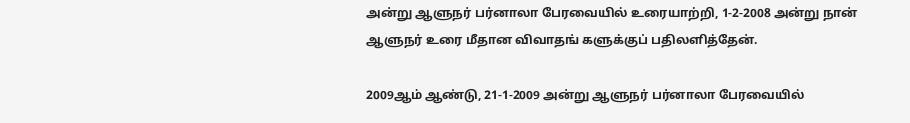அன்று ஆளுநர் பர்னாலா பேரவையில் உரையாற்றி, 1-2-2008 அன்று நான் ஆளுநர் உரை மீதான விவாதங் களுக்குப் பதிலளித்தேன்.

2009ஆம் ஆண்டு, 21-1-2009 அன்று ஆளுநர் பர்னாலா பேரவையில்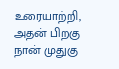உரையாற்றி, அதன் பிறகு நான் முதுகு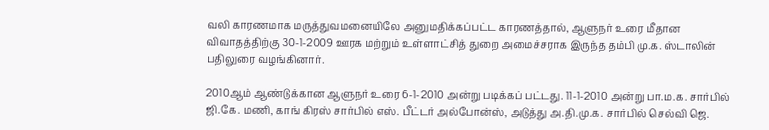வலி காரணமாக மருத்துவமனையிலே அனுமதிக்கப்பட்ட காரணத்தால், ஆளுநர் உரை மீதான விவாதத்திற்கு 30-1-2009 ஊரக மற்றும் உள்ளாட்சித் துறை அமைச்சராக இருந்த தம்பி மு.க. ஸ்டாலின் பதிலுரை வழங்கினார்.

2010ஆம் ஆண்டுக்கான ஆளுநர் உரை 6-1-2010 அன்று படிக்கப் பட்டது. 11-1-2010 அன்று பா.ம.க. சார்பில் ஜி.கே. மணி, காங் கிரஸ் சார்பில் எஸ். பீட்டர் அல்போன்ஸ், அடுத்து அ.தி.மு.க. சார்பில் செல்வி ஜெ.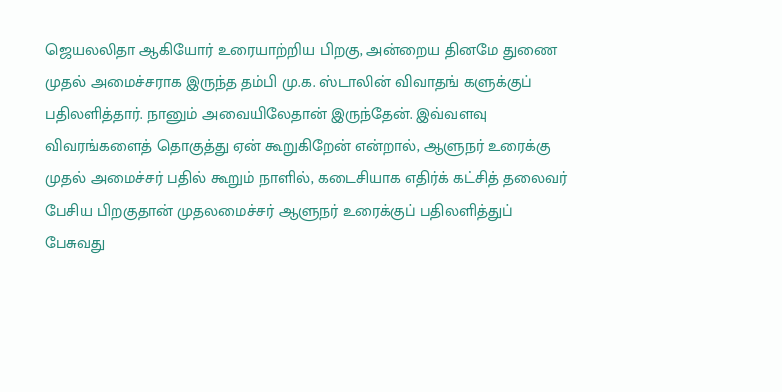ஜெயலலிதா ஆகியோர் உரையாற்றிய பிறகு, அன்றைய தினமே துணை முதல் அமைச்சராக இருந்த தம்பி மு.க. ஸ்டாலின் விவாதங் களுக்குப் பதிலளித்தார். நானும் அவையிலேதான் இருந்தேன். இவ்வளவு விவரங்களைத் தொகுத்து ஏன் கூறுகிறேன் என்றால், ஆளுநர் உரைக்கு முதல் அமைச்சர் பதில் கூறும் நாளில், கடைசியாக எதிர்க் கட்சித் தலைவர் பேசிய பிறகுதான் முதலமைச்சர் ஆளுநர் உரைக்குப் பதிலளித்துப் பேசுவது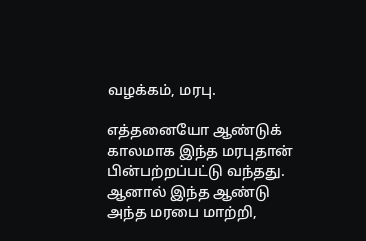வழக்கம், மரபு.

எத்தனையோ ஆண்டுக் காலமாக இந்த மரபுதான் பின்பற்றப்பட்டு வந்தது. ஆனால் இந்த ஆண்டு அந்த மரபை மாற்றி,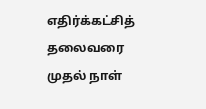எதிர்க்கட்சித் தலைவரை முதல் நாள்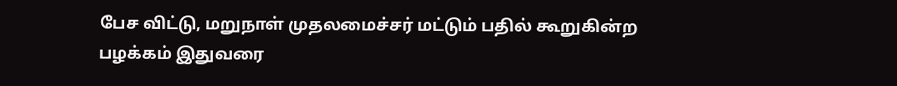பேச விட்டு, மறுநாள் முதலமைச்சர் மட்டும் பதில் கூறுகின்ற பழக்கம் இதுவரை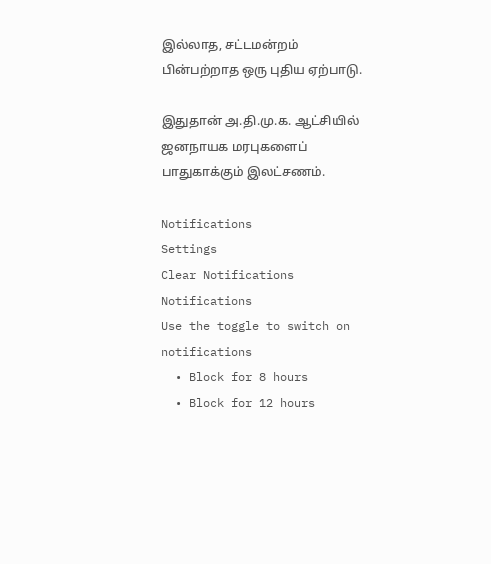இல்லாத, சட்டமன்றம் பின்பற்றாத ஒரு புதிய ஏற்பாடு.

இதுதான் அ.தி.மு.க. ஆட்சியில் ஜனநாயக மரபுகளைப் பாதுகாக்கும் இலட்சணம்.

Notifications
Settings
Clear Notifications
Notifications
Use the toggle to switch on notifications
  • Block for 8 hours
  • Block for 12 hours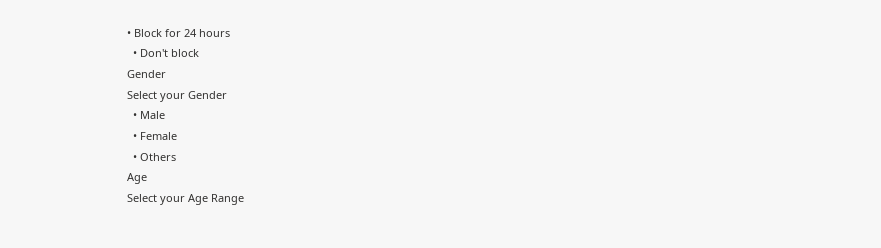• Block for 24 hours
  • Don't block
Gender
Select your Gender
  • Male
  • Female
  • Others
Age
Select your Age Range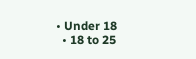• Under 18
  • 18 to 25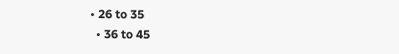• 26 to 35
  • 36 to 45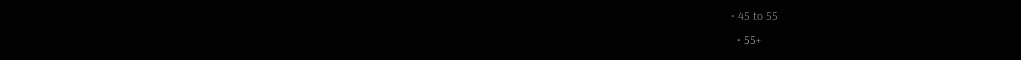• 45 to 55
  • 55+